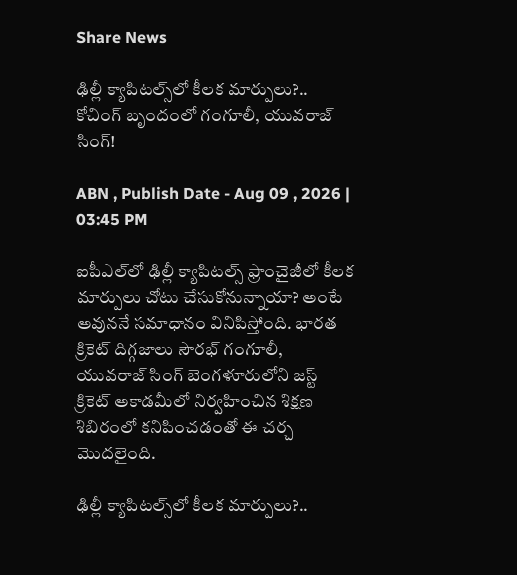Share News

ఢిల్లీ క్యాపిటల్స్‌లో కీలక మార్పులు?.. కోచింగ్ బృందంలో గంగూలీ, యువరాజ్ సింగ్!

ABN , Publish Date - Aug 09 , 2026 | 03:45 PM

ఐపీఎల్‌లో ఢిల్లీ క్యాపిటల్స్ ఫ్రాంచైజీలో కీలక మార్పులు చోటు చేసుకోనున్నాయా? అంటే అవుననే సమాధానం వినిపిస్తోంది. భారత క్రికెట్ దిగ్గజాలు సౌరభ్ గంగూలీ, యువరాజ్ సింగ్ బెంగళూరులోని జస్ట్ క్రికెట్ అకాడమీలో నిర్వహించిన శిక్షణ శిబిరంలో కనిపించడంతో ఈ చర్చ మొదలైంది.

ఢిల్లీ క్యాపిటల్స్‌లో కీలక మార్పులు?..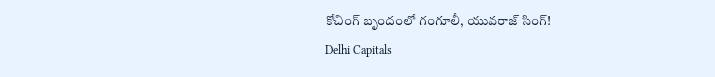కోచింగ్ బృందంలో గంగూలీ, యువరాజ్ సింగ్!
Delhi Capitals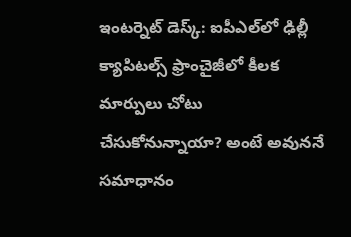ఇంటర్నెట్ డెస్క్: ఐపీఎల్‌లో ఢిల్లీ క్యాపిటల్స్ ఫ్రాంచైజీలో కీలక మార్పులు చోటు చేసుకోనున్నాయా? అంటే అవుననే సమాధానం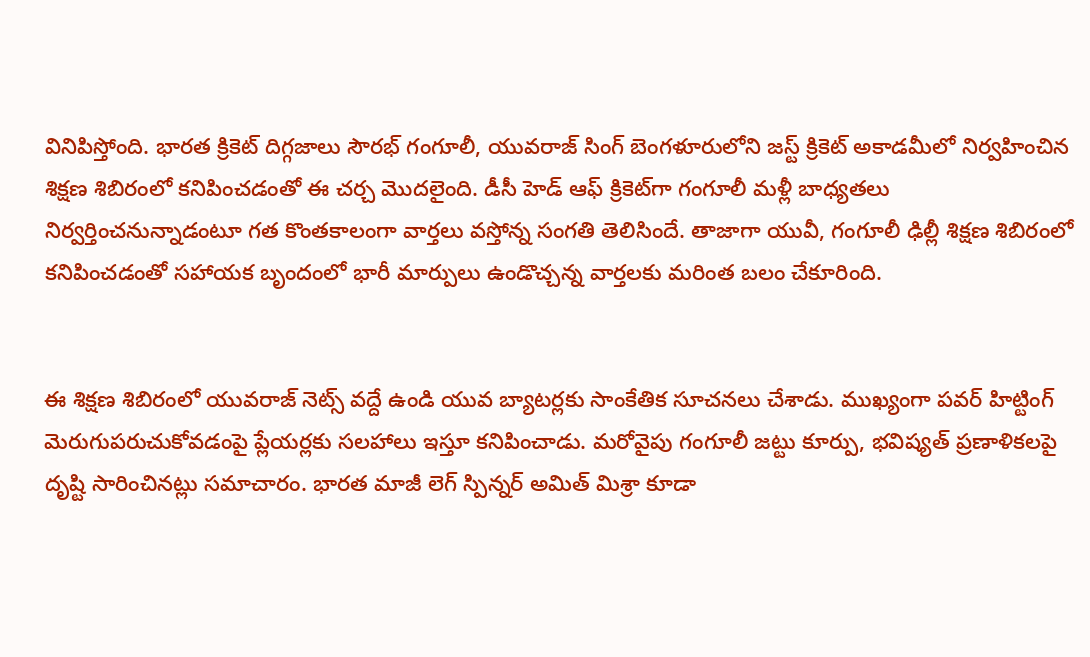వినిపిస్తోంది. భారత క్రికెట్ దిగ్గజాలు సౌరభ్ గంగూలీ, యువరాజ్ సింగ్ బెంగళూరులోని జస్ట్ క్రికెట్ అకాడమీలో నిర్వహించిన శిక్షణ శిబిరంలో కనిపించడంతో ఈ చర్చ మొదలైంది. డీసీ హెడ్ ఆఫ్ క్రికెట్‌గా గంగూలీ మళ్లీ బాధ్యతలు నిర్వర్తించనున్నాడంటూ గత కొంతకాలంగా వార్తలు వస్తోన్న సంగతి తెలిసిందే. తాజాగా యువీ, గంగూలీ ఢిల్లీ శిక్షణ శిబిరంలో కనిపించడంతో సహాయక బృందంలో భారీ మార్పులు ఉండొచ్చన్న వార్తలకు మరింత బలం చేకూరింది.


ఈ శిక్షణ శిబిరంలో యువరాజ్ నెట్స్ వద్దే ఉండి యువ బ్యాటర్లకు సాంకేతిక సూచనలు చేశాడు. ముఖ్యంగా పవర్ హిట్టింగ్ మెరుగుపరుచుకోవడంపై ప్లేయర్లకు సలహాలు ఇస్తూ కనిపించాడు. మరోవైపు గంగూలీ జట్టు కూర్పు, భవిష్యత్‌ ప్రణాళికలపై దృష్టి సారించినట్లు సమాచారం. భారత మాజీ లెగ్‌ స్పిన్నర్‌ అమిత్‌ మిశ్రా కూడా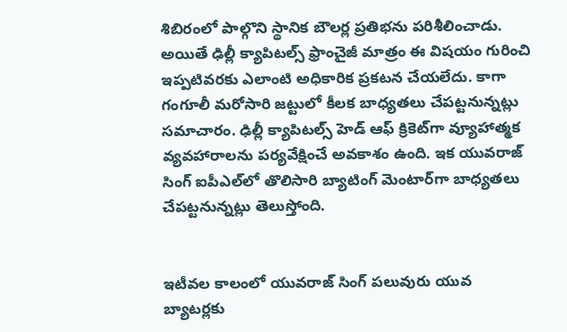శిబిరంలో పాల్గొని స్థానిక బౌలర్ల ప్రతిభను పరిశీలించాడు. అయితే ఢిల్లీ క్యాపిటల్స్‌ ఫ్రాంచైజీ మాత్రం ఈ విషయం గురించి ఇప్పటివరకు ఎలాంటి అధికారిక ప్రకటన చేయలేదు. కాగా గంగూలీ మరోసారి జట్టులో కీలక బాధ్యతలు చేపట్టనున్నట్లు సమాచారం. ఢిల్లీ క్యాపిటల్స్ హెడ్‌ ఆఫ్‌ క్రికెట్‌గా వ్యూహాత్మక వ్యవహారాలను పర్యవేక్షించే అవకాశం ఉంది. ఇక యువరాజ్‌ సింగ్‌ ఐపీఎల్‌లో తొలిసారి బ్యాటింగ్‌ మెంటార్‌గా బాధ్యతలు చేపట్టనున్నట్లు తెలుస్తోంది.


ఇటీవల కాలంలో యువరాజ్‌ సింగ్ పలువురు యువ బ్యాటర్లకు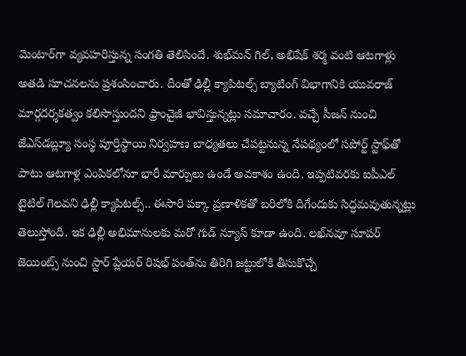మెంటార్‌గా వ్యవహరిస్తున్న సంగతి తెలిసిందే. శుభ్‌మన్‌ గిల్‌, అభిషేక్‌ శర్మ వంటి ఆటగాళ్లు అతడి సూచనలను ప్రశంసించారు. దీంతో ఢిల్లీ క్యాపిటల్స్‌ బ్యాటింగ్‌ విభాగానికి యువరాజ్‌ మార్గదర్శకత్వం కలిసొస్తుందని ఫ్రాంచైజీ భావిస్తున్నట్లు సమాచారం. వచ్చే సీజన్‌ నుంచి జేఎస్‌డబ్ల్యూ సంస్థ పూర్తిస్థాయి నిర్వహణ బాధ్యతలు చేపట్టనున్న నేపథ్యంలో సపోర్ట్‌ స్టాఫ్‌తో పాటు ఆటగాళ్ల ఎంపికలోనూ భారీ మార్పులు ఉండే అవకాశం ఉంది. ఇప్పటివరకు ఐపీఎల్‌ టైటిల్‌ గెలవని ఢిల్లీ క్యాపిటల్స్‌.. ఈసారి పక్కా ప్రణాళికతో బరిలోకి దిగేందుకు సిద్ధమవుతున్నట్లు తెలుస్తోంది. ఇక ఢిల్లీ అభిమానులకు మరో గుడ్‌ న్యూస్‌ కూడా ఉంది. లఖ్‌నవూ సూపర్‌ జెయింట్స్‌ నుంచి స్టార్ ప్లేయర్‌ రిషభ్‌ పంత్‌ను తిరిగి జట్టులోకి తీసుకొచ్చే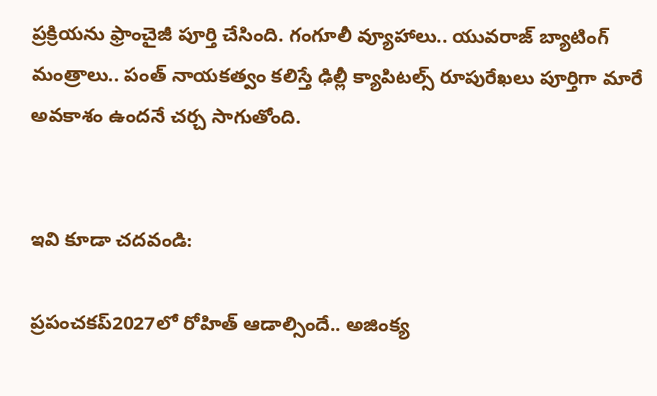ప్రక్రియను ఫ్రాంచైజీ పూర్తి చేసింది. గంగూలీ వ్యూహాలు.. యువరాజ్‌ బ్యాటింగ్‌ మంత్రాలు.. పంత్‌ నాయకత్వం కలిస్తే ఢిల్లీ క్యాపిటల్స్‌ రూపురేఖలు పూర్తిగా మారే అవకాశం ఉందనే చర్చ సాగుతోంది.


ఇవి కూడా చదవండి:

ప్రపంచకప్‌2027లో రోహిత్ ఆడాల్సిందే.. అజింక్య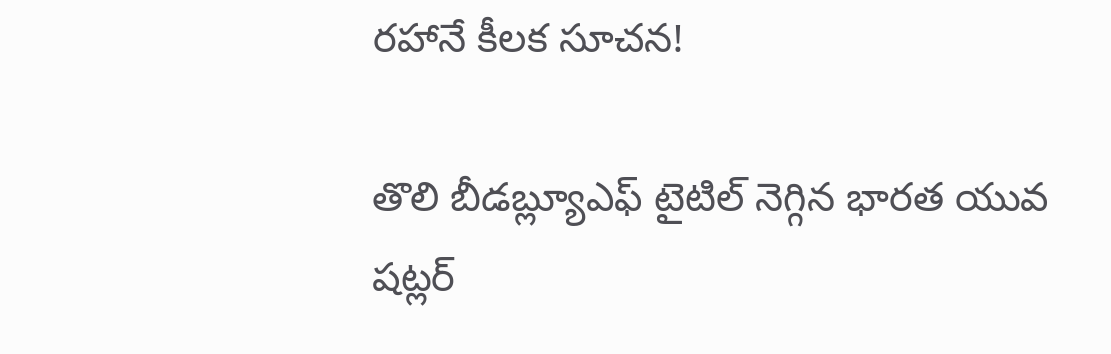రహానే కీలక సూచన!

తొలి బీడబ్ల్యూఎఫ్‌ టైటిల్‌ నెగ్గిన భారత యువ షట్లర్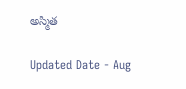అస్మిత

Updated Date - Aug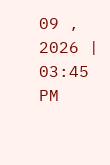09 , 2026 | 03:45 PM